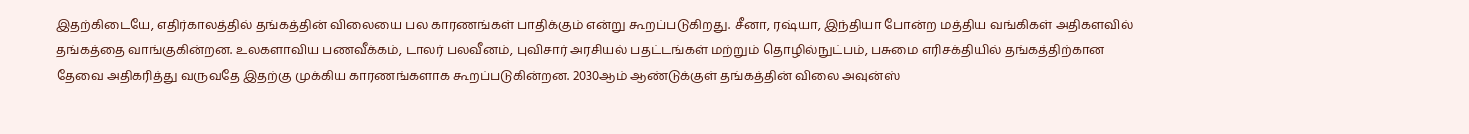இதற்கிடையே, எதிர்காலத்தில் தங்கத்தின் விலையை பல காரணங்கள் பாதிக்கும் என்று கூறப்படுகிறது. சீனா, ரஷ்யா, இந்தியா போன்ற மத்திய வங்கிகள் அதிகளவில் தங்கத்தை வாங்குகின்றன. உலகளாவிய பணவீக்கம், டாலர் பலவீனம், புவிசார் அரசியல் பதட்டங்கள் மற்றும் தொழில்நுட்பம், பசுமை எரிசக்தியில் தங்கத்திற்கான தேவை அதிகரித்து வருவதே இதற்கு முக்கிய காரணங்களாக கூறப்படுகின்றன. 2030ஆம் ஆண்டுக்குள் தங்கத்தின் விலை அவுன்ஸ்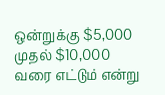ஒன்றுக்கு $5,000 முதல் $10,000 வரை எட்டும் என்று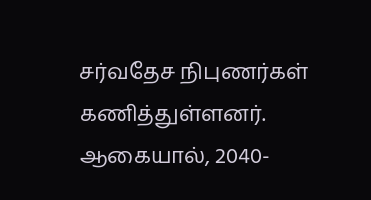சர்வதேச நிபுணர்கள் கணித்துள்ளனர். ஆகையால், 2040-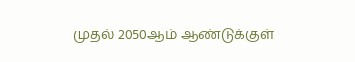முதல் 2050ஆம் ஆண்டுக்குள்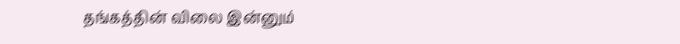தங்கத்தின் விலை இன்னும்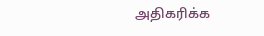அதிகரிக்க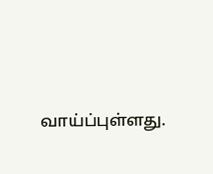வாய்ப்புள்ளது.